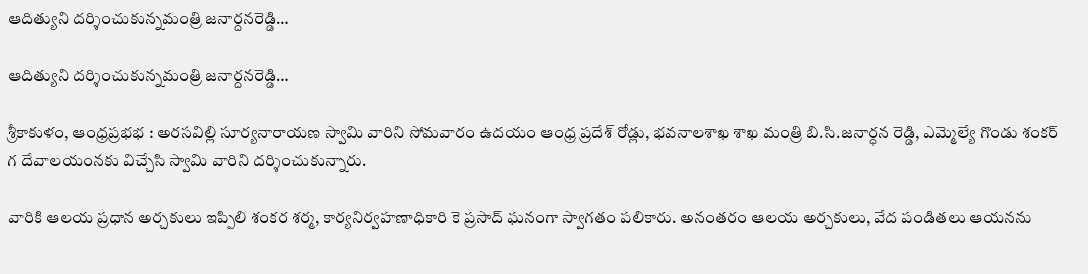ఆదిత్యుని దర్శించుకున్నమంత్రి జనార్దనరెడ్డి…

ఆదిత్యుని దర్శించుకున్నమంత్రి జనార్దనరెడ్డి…

శ్రీకాకుళం, ఆంధ్రప్రభభ : అరసవిల్లి సూర్యనారాయణ స్వామి వారిని సోమవారం ఉదయం ఆంధ్ర ప్రదేశ్ రోడ్లు, భవనాలశాఖ శాఖ మంత్రి బి.సి.జనార్ధన రెడ్డి, ఎమ్మెల్యే గొండు శంకర్ గ దేవాలయంనకు విచ్చేసి స్వామి వారిని దర్శించుకున్నారు.

వారికి ఆలయ ప్రధాన అర్చకులు ఇప్పిలి శంకర శర్మ, కార్యనిర్వహణాధికారి కె ప్రసాద్ ఘనంగా స్వాగతం పలికారు. అనంతరం ఆలయ అర్చకులు, వేద పండితలు ఆయనను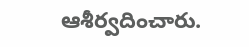ఆశీర్వదించారు.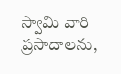స్వామి వారి ప్రసాదాలను,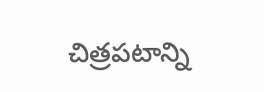చిత్రపటాన్ని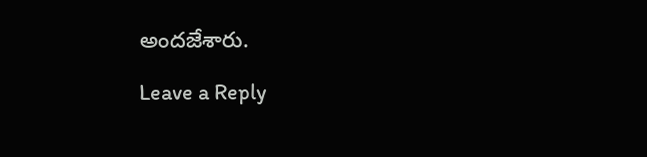అందజేశారు.

Leave a Reply